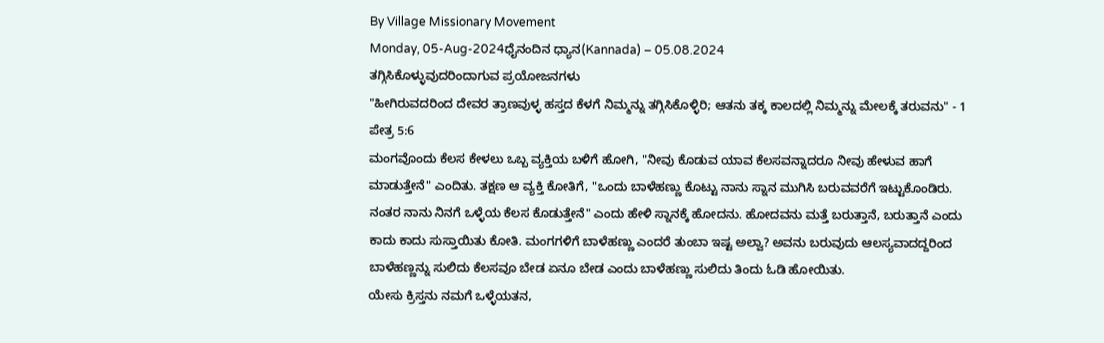By Village Missionary Movement
Monday, 05-Aug-2024ಧೈನಂದಿನ ಧ್ಯಾನ(Kannada) – 05.08.2024
ತಗ್ಗಿಸಿಕೊಳ್ಳುವುದರಿಂದಾಗುವ ಪ್ರಯೋಜನಗಳು
"ಹೀಗಿರುವದರಿಂದ ದೇವರ ತ್ರಾಣವುಳ್ಳ ಹಸ್ತದ ಕೆಳಗೆ ನಿಮ್ಮನ್ನು ತಗ್ಗಿಸಿಕೊಳ್ಳಿರಿ; ಆತನು ತಕ್ಕ ಕಾಲದಲ್ಲಿ ನಿಮ್ಮನ್ನು ಮೇಲಕ್ಕೆ ತರುವನು" - 1 ಪೇತ್ರ 5:6
ಮಂಗವೊಂದು ಕೆಲಸ ಕೇಳಲು ಒಬ್ಬ ವ್ಯಕ್ತಿಯ ಬಳಿಗೆ ಹೋಗಿ, "ನೀವು ಕೊಡುವ ಯಾವ ಕೆಲಸವನ್ನಾದರೂ ನೀವು ಹೇಳುವ ಹಾಗೆ ಮಾಡುತ್ತೇನೆ" ಎಂದಿತು. ತಕ್ಷಣ ಆ ವ್ಯಕ್ತಿ ಕೋತಿಗೆ, "ಒಂದು ಬಾಳೆಹಣ್ಣು ಕೊಟ್ಟು ನಾನು ಸ್ನಾನ ಮುಗಿಸಿ ಬರುವವರೆಗೆ ಇಟ್ಟುಕೊಂಡಿರು. ನಂತರ ನಾನು ನಿನಗೆ ಒಳ್ಳೆಯ ಕೆಲಸ ಕೊಡುತ್ತೇನೆ" ಎಂದು ಹೇಳಿ ಸ್ನಾನಕ್ಕೆ ಹೋದನು. ಹೋದವನು ಮತ್ತೆ ಬರುತ್ತಾನೆ, ಬರುತ್ತಾನೆ ಎಂದು ಕಾದು ಕಾದು ಸುಸ್ತಾಯಿತು ಕೋತಿ. ಮಂಗಗಳಿಗೆ ಬಾಳೆಹಣ್ಣು ಎಂದರೆ ತುಂಬಾ ಇಷ್ಟ ಅಲ್ವಾ? ಅವನು ಬರುವುದು ಆಲಸ್ಯವಾದದ್ದರಿಂದ ಬಾಳೆಹಣ್ಣನ್ನು ಸುಲಿದು ಕೆಲಸವೂ ಬೇಡ ಏನೂ ಬೇಡ ಎಂದು ಬಾಳೆಹಣ್ಣು ಸುಲಿದು ತಿಂದು ಓಡಿ ಹೋಯಿತು.
ಯೇಸು ಕ್ರಿಸ್ತನು ನಮಗೆ ಒಳ್ಳೆಯತನ,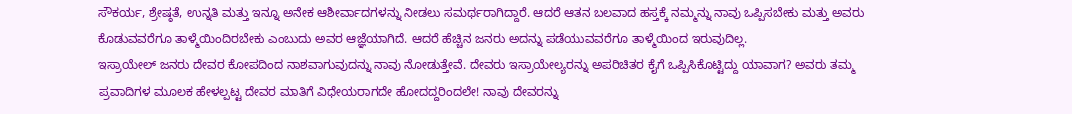ಸೌಕರ್ಯ, ಶ್ರೇಷ್ಠತೆ, ಉನ್ನತಿ ಮತ್ತು ಇನ್ನೂ ಅನೇಕ ಆಶೀರ್ವಾದಗಳನ್ನು ನೀಡಲು ಸಮರ್ಥರಾಗಿದ್ದಾರೆ. ಆದರೆ ಆತನ ಬಲವಾದ ಹಸ್ತಕ್ಕೆ ನಮ್ಮನ್ನು ನಾವು ಒಪ್ಪಿಸಬೇಕು ಮತ್ತು ಅವರು ಕೊಡುವವರೆಗೂ ತಾಳ್ಮೆಯಿಂದಿರಬೇಕು ಎಂಬುದು ಅವರ ಆಜ್ಞೆಯಾಗಿದೆ. ಆದರೆ ಹೆಚ್ಚಿನ ಜನರು ಅದನ್ನು ಪಡೆಯುವವರೆಗೂ ತಾಳ್ಮೆಯಿಂದ ಇರುವುದಿಲ್ಲ.
ಇಸ್ರಾಯೇಲ್ ಜನರು ದೇವರ ಕೋಪದಿಂದ ನಾಶವಾಗುವುದನ್ನು ನಾವು ನೋಡುತ್ತೇವೆ. ದೇವರು ಇಸ್ರಾಯೇಲ್ಯರನ್ನು ಅಪರಿಚಿತರ ಕೈಗೆ ಒಪ್ಪಿಸಿಕೊಟ್ಟಿದ್ದು ಯಾವಾಗ? ಅವರು ತಮ್ಮ ಪ್ರವಾದಿಗಳ ಮೂಲಕ ಹೇಳಲ್ಪಟ್ಟ ದೇವರ ಮಾತಿಗೆ ವಿಧೇಯರಾಗದೇ ಹೋದದ್ದರಿಂದಲೇ! ನಾವು ದೇವರನ್ನು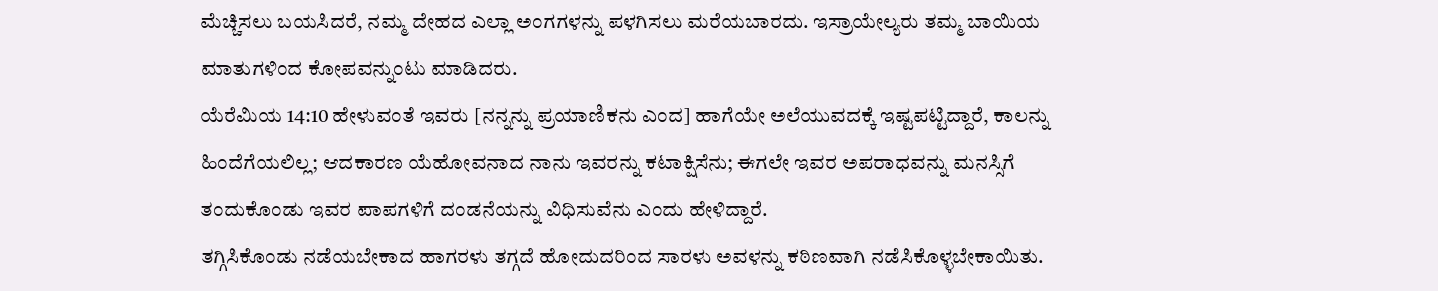ಮೆಚ್ಚಿಸಲು ಬಯಸಿದರೆ, ನಮ್ಮ ದೇಹದ ಎಲ್ಲಾ ಅಂಗಗಳನ್ನು ಪಳಗಿಸಲು ಮರೆಯಬಾರದು. ಇಸ್ರಾಯೇಲ್ಯರು ತಮ್ಮ ಬಾಯಿಯ ಮಾತುಗಳಿಂದ ಕೋಪವನ್ನುಂಟು ಮಾಡಿದರು.
ಯೆರೆಮಿಯ 14:10 ಹೇಳುವಂತೆ ಇವರು [ನನ್ನನ್ನು ಪ್ರಯಾಣಿಕನು ಎಂದ] ಹಾಗೆಯೇ ಅಲೆಯುವದಕ್ಕೆ ಇಷ್ಟಪಟ್ಟಿದ್ದಾರೆ, ಕಾಲನ್ನು ಹಿಂದೆಗೆಯಲಿಲ್ಲ; ಆದಕಾರಣ ಯೆಹೋವನಾದ ನಾನು ಇವರನ್ನು ಕಟಾಕ್ಷಿಸೆನು; ಈಗಲೇ ಇವರ ಅಪರಾಧವನ್ನು ಮನಸ್ಸಿಗೆ ತಂದುಕೊಂಡು ಇವರ ಪಾಪಗಳಿಗೆ ದಂಡನೆಯನ್ನು ವಿಧಿಸುವೆನು ಎಂದು ಹೇಳಿದ್ದಾರೆ.
ತಗ್ಗಿಸಿಕೊಂಡು ನಡೆಯಬೇಕಾದ ಹಾಗರಳು ತಗ್ಗದೆ ಹೋದುದರಿಂದ ಸಾರಳು ಅವಳನ್ನು ಕಠಿಣವಾಗಿ ನಡೆಸಿಕೊಳ್ಳಬೇಕಾಯಿತು.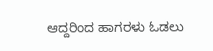ಆದ್ದರಿಂದ ಹಾಗರಳು ಓಡಲು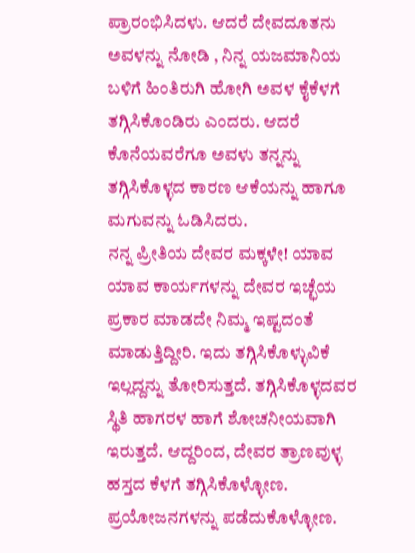ಪ್ರಾರಂಭಿಸಿದಳು. ಆದರೆ ದೇವದೂತನು ಅವಳನ್ನು ನೋಡಿ , ನಿನ್ನ ಯಜಮಾನಿಯ ಬಳಿಗೆ ಹಿಂತಿರುಗಿ ಹೋಗಿ ಅವಳ ಕೈಕೆಳಗೆ ತಗ್ಗಿಸಿಕೊಂಡಿರು ಎಂದರು. ಆದರೆ ಕೊನೆಯವರೆಗೂ ಅವಳು ತನ್ನನ್ನು ತಗ್ಗಿಸಿಕೊಳ್ಳದ ಕಾರಣ ಆಕೆಯನ್ನು ಹಾಗೂ ಮಗುವನ್ನು ಓಡಿಸಿದರು.
ನನ್ನ ಪ್ರೀತಿಯ ದೇವರ ಮಕ್ಕಳೇ! ಯಾವ ಯಾವ ಕಾರ್ಯಗಳನ್ನು ದೇವರ ಇಚ್ಛೆಯ ಪ್ರಕಾರ ಮಾಡದೇ ನಿಮ್ಮ ಇಷ್ಟದಂತೆ ಮಾಡುತ್ತಿದ್ದೀರಿ. ಇದು ತಗ್ಗಿಸಿಕೊಳ್ಳುವಿಕೆ ಇಲ್ಲದ್ದನ್ನು ತೋರಿಸುತ್ತದೆ. ತಗ್ಗಿಸಿಕೊಳ್ಳದವರ ಸ್ಥಿತಿ ಹಾಗರಳ ಹಾಗೆ ಶೋಚನೀಯವಾಗಿ ಇರುತ್ತದೆ. ಆದ್ದರಿಂದ, ದೇವರ ತ್ರಾಣವುಳ್ಳ ಹಸ್ತದ ಕೆಳಗೆ ತಗ್ಗಿಸಿಕೊಳ್ಳೋಣ. ಪ್ರಯೋಜನಗಳನ್ನು ಪಡೆದುಕೊಳ್ಳೋಣ.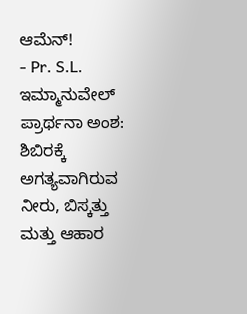ಆಮೆನ್!
- Pr. S.L. ಇಮ್ಮಾನುವೇಲ್
ಪ್ರಾರ್ಥನಾ ಅಂಶ:
ಶಿಬಿರಕ್ಕೆ ಅಗತ್ಯವಾಗಿರುವ ನೀರು, ಬಿಸ್ಕತ್ತು ಮತ್ತು ಆಹಾರ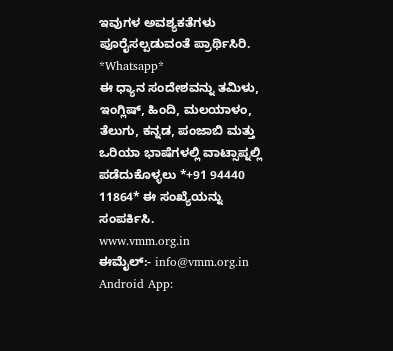ಇವುಗಳ ಅವಶ್ಯಕತೆಗಳು ಪೂರೈಸಲ್ಪಡುವಂತೆ ಪ್ರಾರ್ಥಿಸಿರಿ.
*Whatsapp*
ಈ ಧ್ಯಾನ ಸಂದೇಶವನ್ನು ತಮಿಳು, ಇಂಗ್ಲಿಷ್, ಹಿಂದಿ, ಮಲಯಾಳಂ, ತೆಲುಗು, ಕನ್ನಡ, ಪಂಜಾಬಿ ಮತ್ತು ಒರಿಯಾ ಭಾಷೆಗಳಲ್ಲಿ ವಾಟ್ಸಾಪ್ನಲ್ಲಿ ಪಡೆದುಕೊಳ್ಳಲು *+91 94440 11864* ಈ ಸಂಖ್ಯೆಯನ್ನು ಸಂಪರ್ಕಿಸಿ.
www.vmm.org.in
ಈಮೈಲ್:- info@vmm.org.in
Android App: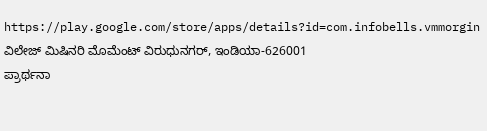https://play.google.com/store/apps/details?id=com.infobells.vmmorgin
ವಿಲೇಜ್ ಮಿಷಿನರಿ ಮೊಮೆಂಟ್ ವಿರುಧುನಗರ್, ಇಂಡಿಯಾ-626001
ಪ್ರಾರ್ಥನಾ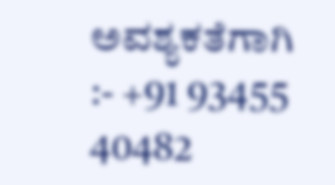ಅವಶ್ಯಕತೆಗಾಗಿ :- +91 93455 40482